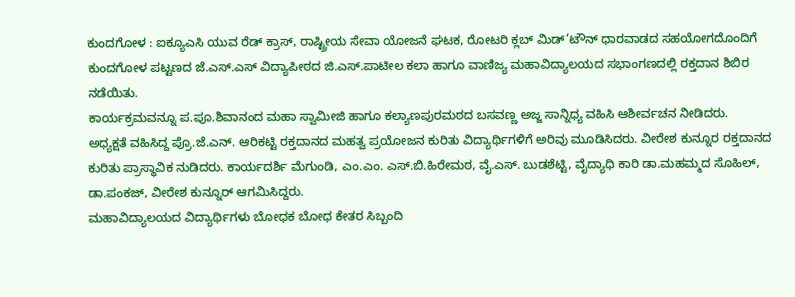ಕುಂದಗೋಳ : ಐಕ್ಯೂಎಸಿ ಯುವ ರೆಡ್ ಕ್ರಾಸ್, ರಾಷ್ಟ್ರೀಯ ಸೇವಾ ಯೋಜನೆ ಘಟಕ, ರೋಟರಿ ಕ್ಲಬ್ ಮಿಡ್’ಟೌನ್ ಧಾರವಾಡದ ಸಹಯೋಗದೊಂದಿಗೆ ಕುಂದಗೋಳ ಪಟ್ಟಣದ ಜೆ.ಎಸ್.ಎಸ್ ವಿದ್ಯಾಪೀಠದ ಜಿ.ಎಸ್.ಪಾಟೀಲ ಕಲಾ ಹಾಗೂ ವಾಣಿಜ್ಯ ಮಹಾವಿದ್ಯಾಲಯದ ಸಭಾಂಗಣದಲ್ಲಿ ರಕ್ತದಾನ ಶಿಬಿರ ನಡೆಯಿತು.
ಕಾರ್ಯಕ್ರಮವನ್ನೂ ಪ.ಪೂ.ಶಿವಾನಂದ ಮಹಾ ಸ್ವಾಮೀಜಿ ಹಾಗೂ ಕಲ್ಯಾಣಪುರಮಠದ ಬಸವಣ್ಣ ಅಜ್ಜ ಸಾನ್ನಿಧ್ಯ ವಹಿಸಿ ಆಶೀರ್ವಚನ ನೀಡಿದರು.
ಅಧ್ಯಕ್ಷತೆ ವಹಿಸಿದ್ದ ಪ್ರೊ.ಜೆ.ಎನ್. ಆರಿಕಟ್ಟಿ ರಕ್ತದಾನದ ಮಹತ್ವ ಪ್ರಯೋಜನ ಕುರಿತು ವಿದ್ಯಾರ್ಥಿಗಳಿಗೆ ಅರಿವು ಮೂಡಿಸಿದರು. ವೀರೇಶ ಕುನ್ನೂರ ರಕ್ತದಾನದ ಕುರಿತು ಪ್ರಾಸ್ಥಾವಿಕ ನುಡಿದರು. ಕಾರ್ಯದರ್ಶಿ ಮೆಗುಂಡಿ, ಎಂ.ಎಂ. ಎಸ್.ಬಿ.ಹಿರೇಮಠ, ವೈ.ಎಸ್. ಬುಡಶೆಟ್ಟಿ, ವೈದ್ಯಾಧಿ ಕಾರಿ ಡಾ.ಮಹಮ್ಮದ ಸೊಹಿಲ್, ಡಾ.ಪಂಕಜ್, ವೀರೇಶ ಕುನ್ನೂರ್ ಆಗಮಿಸಿದ್ದರು.
ಮಹಾವಿದ್ಯಾಲಯದ ವಿದ್ಯಾರ್ಥಿಗಳು ಬೋಧಕ ಬೋಧ ಕೇತರ ಸಿಬ್ಬಂದಿ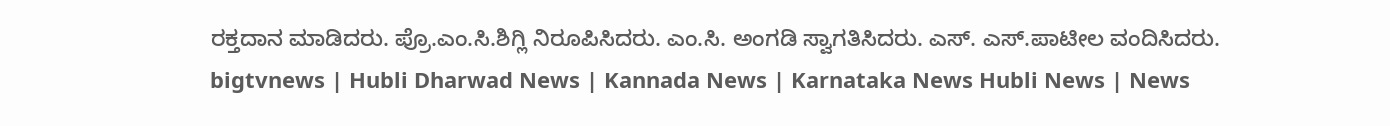ರಕ್ತದಾನ ಮಾಡಿದರು. ಪ್ರೊ.ಎಂ.ಸಿ.ಶಿಗ್ಲಿ ನಿರೂಪಿಸಿದರು. ಎಂ.ಸಿ. ಅಂಗಡಿ ಸ್ವಾಗತಿಸಿದರು. ಎಸ್. ಎಸ್.ಪಾಟೀಲ ವಂದಿಸಿದರು.
bigtvnews | Hubli Dharwad News | Kannada News | Karnataka News Hubli News | News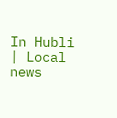In Hubli | Local news